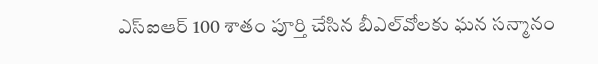ఎస్‌ఐఆర్‌ 100 శాతం పూర్తి చేసిన బీఎల్‌వోలకు ఘన సన్మానం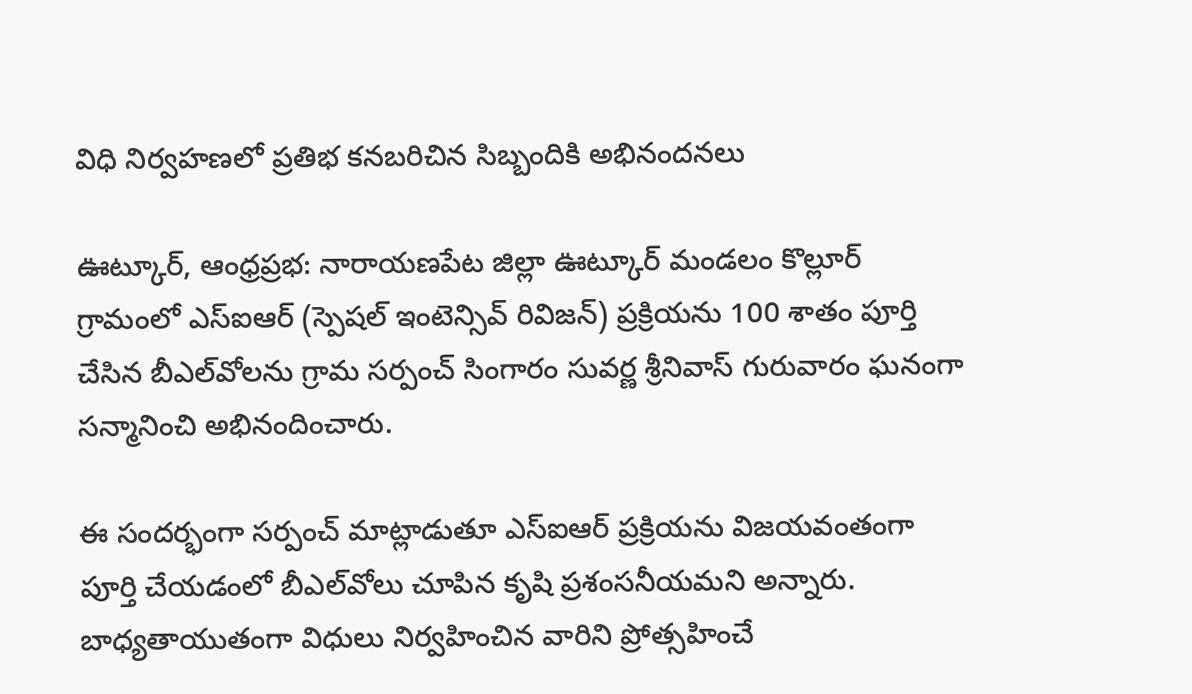విధి నిర్వహణలో ప్రతిభ కనబరిచిన సిబ్బందికి అభినందనలు

ఊట్కూర్, ఆంధ్రప్రభ: నారాయణపేట జిల్లా ఊట్కూర్ మండలం కొల్లూర్ గ్రామంలో ఎస్‌ఐఆర్‌ (స్పెషల్ ఇంటెన్సివ్ రివిజన్) ప్రక్రియను 100 శాతం పూర్తి చేసిన బీఎల్‌వోలను గ్రామ సర్పంచ్ సింగారం సువర్ణ శ్రీనివాస్ గురువారం ఘనంగా సన్మానించి అభినందించారు.

ఈ సందర్భంగా సర్పంచ్ మాట్లాడుతూ ఎస్‌ఐఆర్‌ ప్రక్రియను విజయవంతంగా పూర్తి చేయడంలో బీఎల్‌వోలు చూపిన కృషి ప్రశంసనీయమని అన్నారు. బాధ్యతాయుతంగా విధులు నిర్వహించిన వారిని ప్రోత్సహించే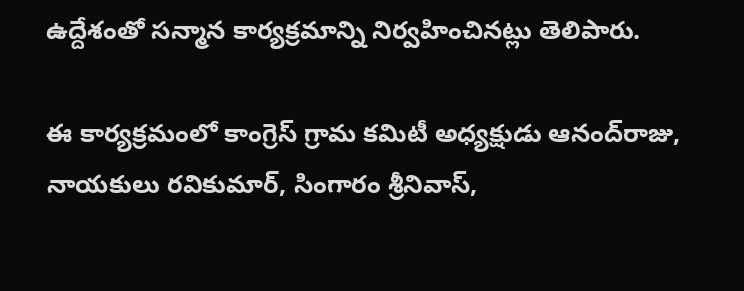ఉద్దేశంతో సన్మాన కార్యక్రమాన్ని నిర్వహించినట్లు తెలిపారు.

ఈ కార్యక్రమంలో కాంగ్రెస్ గ్రామ కమిటీ అధ్యక్షుడు ఆనంద్‌రాజు, నాయకులు రవికుమార్, సింగారం శ్రీనివాస్,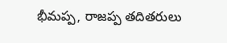భీమప్ప, రాజప్ప తదితరులు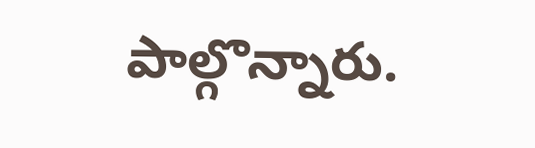పాల్గొన్నారు.